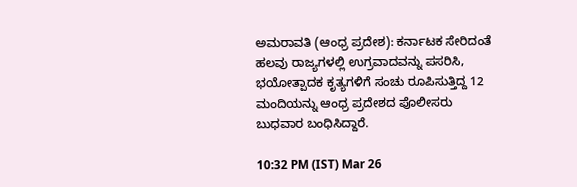ಅಮರಾವತಿ (ಆಂಧ್ರ ಪ್ರದೇಶ): ಕರ್ನಾಟಕ ಸೇರಿದಂತೆ ಹಲವು ರಾಜ್ಯಗಳಲ್ಲಿ ಉಗ್ರವಾದವನ್ನು ಪಸರಿಸಿ, ಭಯೋತ್ಪಾದಕ ಕೃತ್ಯಗಳಿಗೆ ಸಂಚು ರೂಪಿಸುತ್ತಿದ್ದ 12 ಮಂದಿಯನ್ನು ಆಂಧ್ರ ಪ್ರದೇಶದ ಪೊಲೀಸರು ಬುಧವಾರ ಬಂಧಿಸಿದ್ದಾರೆ.

10:32 PM (IST) Mar 26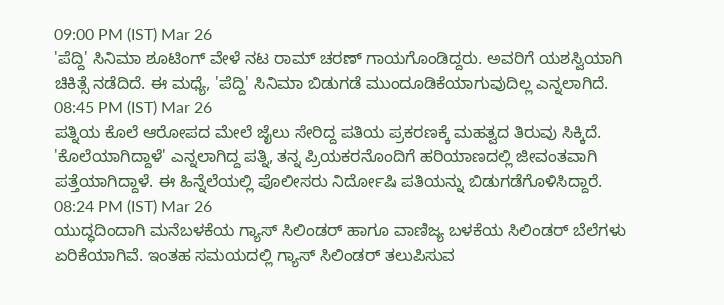09:00 PM (IST) Mar 26
'ಪೆದ್ದಿ' ಸಿನಿಮಾ ಶೂಟಿಂಗ್ ವೇಳೆ ನಟ ರಾಮ್ ಚರಣ್ ಗಾಯಗೊಂಡಿದ್ದರು. ಅವರಿಗೆ ಯಶಸ್ವಿಯಾಗಿ ಚಿಕಿತ್ಸೆ ನಡೆದಿದೆ. ಈ ಮಧ್ಯೆ, 'ಪೆದ್ದಿ' ಸಿನಿಮಾ ಬಿಡುಗಡೆ ಮುಂದೂಡಿಕೆಯಾಗುವುದಿಲ್ಲ ಎನ್ನಲಾಗಿದೆ.
08:45 PM (IST) Mar 26
ಪತ್ನಿಯ ಕೊಲೆ ಆರೋಪದ ಮೇಲೆ ಜೈಲು ಸೇರಿದ್ದ ಪತಿಯ ಪ್ರಕರಣಕ್ಕೆ ಮಹತ್ವದ ತಿರುವು ಸಿಕ್ಕಿದೆ. 'ಕೊಲೆಯಾಗಿದ್ದಾಳೆ' ಎನ್ನಲಾಗಿದ್ದ ಪತ್ನಿ, ತನ್ನ ಪ್ರಿಯಕರನೊಂದಿಗೆ ಹರಿಯಾಣದಲ್ಲಿ ಜೀವಂತವಾಗಿ ಪತ್ತೆಯಾಗಿದ್ದಾಳೆ. ಈ ಹಿನ್ನೆಲೆಯಲ್ಲಿ ಪೊಲೀಸರು ನಿರ್ದೋಷಿ ಪತಿಯನ್ನು ಬಿಡುಗಡೆಗೊಳಿಸಿದ್ದಾರೆ.
08:24 PM (IST) Mar 26
ಯುದ್ಧದಿಂದಾಗಿ ಮನೆಬಳಕೆಯ ಗ್ಯಾಸ್ ಸಿಲಿಂಡರ್ ಹಾಗೂ ವಾಣಿಜ್ಯ ಬಳಕೆಯ ಸಿಲಿಂಡರ್ ಬೆಲೆಗಳು ಏರಿಕೆಯಾಗಿವೆ. ಇಂತಹ ಸಮಯದಲ್ಲಿ ಗ್ಯಾಸ್ ಸಿಲಿಂಡರ್ ತಲುಪಿಸುವ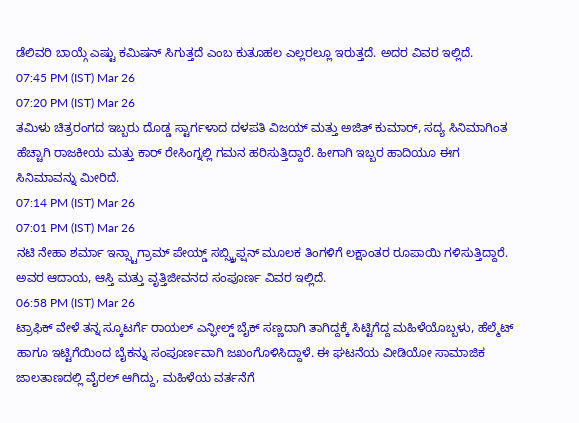ಡೆಲಿವರಿ ಬಾಯ್ಗೆ ಎಷ್ಟು ಕಮಿಷನ್ ಸಿಗುತ್ತದೆ ಎಂಬ ಕುತೂಹಲ ಎಲ್ಲರಲ್ಲೂ ಇರುತ್ತದೆ. ಅದರ ವಿವರ ಇಲ್ಲಿದೆ.
07:45 PM (IST) Mar 26
07:20 PM (IST) Mar 26
ತಮಿಳು ಚಿತ್ರರಂಗದ ಇಬ್ಬರು ದೊಡ್ಡ ಸ್ಟಾರ್ಗಳಾದ ದಳಪತಿ ವಿಜಯ್ ಮತ್ತು ಅಜಿತ್ ಕುಮಾರ್, ಸದ್ಯ ಸಿನಿಮಾಗಿಂತ ಹೆಚ್ಚಾಗಿ ರಾಜಕೀಯ ಮತ್ತು ಕಾರ್ ರೇಸಿಂಗ್ನಲ್ಲಿ ಗಮನ ಹರಿಸುತ್ತಿದ್ದಾರೆ. ಹೀಗಾಗಿ ಇಬ್ಬರ ಹಾದಿಯೂ ಈಗ ಸಿನಿಮಾವನ್ನು ಮೀರಿದೆ.
07:14 PM (IST) Mar 26
07:01 PM (IST) Mar 26
ನಟಿ ನೇಹಾ ಶರ್ಮಾ ಇನ್ಸ್ಟಾಗ್ರಾಮ್ ಪೇಯ್ಡ್ ಸಬ್ಸ್ಕ್ರಿಪ್ಷನ್ ಮೂಲಕ ತಿಂಗಳಿಗೆ ಲಕ್ಷಾಂತರ ರೂಪಾಯಿ ಗಳಿಸುತ್ತಿದ್ದಾರೆ. ಅವರ ಆದಾಯ, ಆಸ್ತಿ ಮತ್ತು ವೃತ್ತಿಜೀವನದ ಸಂಪೂರ್ಣ ವಿವರ ಇಲ್ಲಿದೆ.
06:58 PM (IST) Mar 26
ಟ್ರಾಫಿಕ್ ವೇಳೆ ತನ್ನ ಸ್ಕೂಟರ್ಗೆ ರಾಯಲ್ ಎನ್ಫೀಲ್ಡ್ ಬೈಕ್ ಸಣ್ಣದಾಗಿ ತಾಗಿದ್ದಕ್ಕೆ ಸಿಟ್ಟಿಗೆದ್ದ ಮಹಿಳೆಯೊಬ್ಬಳು, ಹೆಲ್ಮೆಟ್ ಹಾಗೂ ಇಟ್ಟಿಗೆಯಿಂದ ಬೈಕನ್ನು ಸಂಪೂರ್ಣವಾಗಿ ಜಖಂಗೊಳಿಸಿದ್ದಾಳೆ. ಈ ಘಟನೆಯ ವೀಡಿಯೋ ಸಾಮಾಜಿಕ ಜಾಲತಾಣದಲ್ಲಿ ವೈರಲ್ ಆಗಿದ್ದು, ಮಹಿಳೆಯ ವರ್ತನೆಗೆ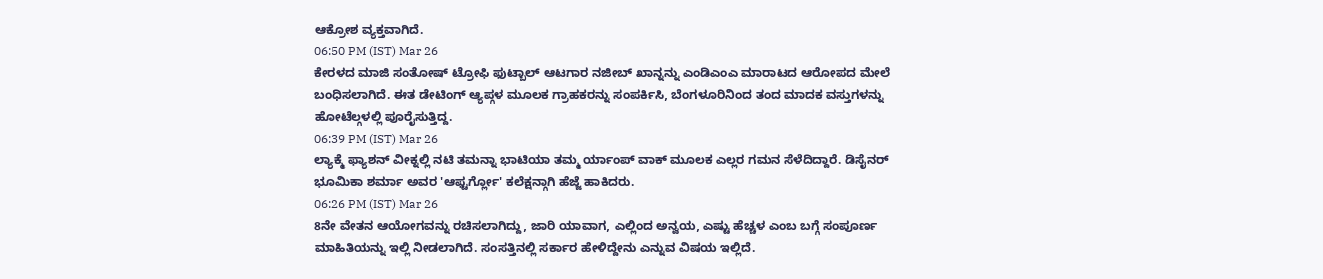ಆಕ್ರೋಶ ವ್ಯಕ್ತವಾಗಿದೆ.
06:50 PM (IST) Mar 26
ಕೇರಳದ ಮಾಜಿ ಸಂತೋಷ್ ಟ್ರೋಫಿ ಫುಟ್ಬಾಲ್ ಆಟಗಾರ ನಜೀಬ್ ಖಾನ್ನನ್ನು ಎಂಡಿಎಂಎ ಮಾರಾಟದ ಆರೋಪದ ಮೇಲೆ ಬಂಧಿಸಲಾಗಿದೆ. ಈತ ಡೇಟಿಂಗ್ ಆ್ಯಪ್ಗಳ ಮೂಲಕ ಗ್ರಾಹಕರನ್ನು ಸಂಪರ್ಕಿಸಿ, ಬೆಂಗಳೂರಿನಿಂದ ತಂದ ಮಾದಕ ವಸ್ತುಗಳನ್ನು ಹೋಟೆಲ್ಗಳಲ್ಲಿ ಪೂರೈಸುತ್ತಿದ್ದ.
06:39 PM (IST) Mar 26
ಲ್ಯಾಕ್ಮೆ ಫ್ಯಾಶನ್ ವೀಕ್ನಲ್ಲಿ ನಟಿ ತಮನ್ನಾ ಭಾಟಿಯಾ ತಮ್ಮ ರ್ಯಾಂಪ್ ವಾಕ್ ಮೂಲಕ ಎಲ್ಲರ ಗಮನ ಸೆಳೆದಿದ್ದಾರೆ. ಡಿಸೈನರ್ ಭೂಮಿಕಾ ಶರ್ಮಾ ಅವರ 'ಆಫ್ಟರ್ಗ್ಲೋ' ಕಲೆಕ್ಷನ್ಗಾಗಿ ಹೆಜ್ಜೆ ಹಾಕಿದರು.
06:26 PM (IST) Mar 26
8ನೇ ವೇತನ ಆಯೋಗವನ್ನು ರಚಿಸಲಾಗಿದ್ದು, ಜಾರಿ ಯಾವಾಗ, ಎಲ್ಲಿಂದ ಅನ್ವಯ, ಎಷ್ಟು ಹೆಚ್ಚಳ ಎಂಬ ಬಗ್ಗೆ ಸಂಪೂರ್ಣ ಮಾಹಿತಿಯನ್ನು ಇಲ್ಲಿ ನೀಡಲಾಗಿದೆ. ಸಂಸತ್ತಿನಲ್ಲಿ ಸರ್ಕಾರ ಹೇಳಿದ್ದೇನು ಎನ್ನುವ ವಿಷಯ ಇಲ್ಲಿದೆ.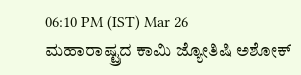06:10 PM (IST) Mar 26
ಮಹಾರಾಷ್ಟ್ರದ ಕಾಮಿ ಜ್ಯೋತಿಷಿ ಅಶೋಕ್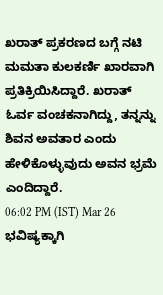ಖರಾತ್ ಪ್ರಕರಣದ ಬಗ್ಗೆ ನಟಿ ಮಮತಾ ಕುಲಕರ್ಣಿ ಖಾರವಾಗಿ ಪ್ರತಿಕ್ರಿಯಿಸಿದ್ದಾರೆ. ಖರಾತ್ ಓರ್ವ ವಂಚಕನಾಗಿದ್ದು, ತನ್ನನ್ನು ಶಿವನ ಅವತಾರ ಎಂದು ಹೇಳಿಕೊಳ್ಳುವುದು ಅವನ ಭ್ರಮೆ ಎಂದಿದ್ದಾರೆ.
06:02 PM (IST) Mar 26
ಭವಿಷ್ಯಕ್ಕಾಗಿ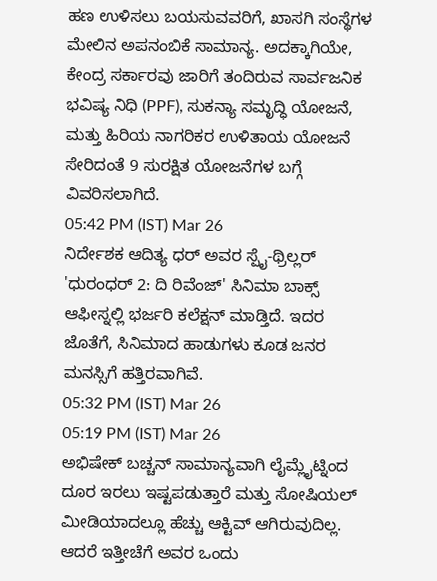ಹಣ ಉಳಿಸಲು ಬಯಸುವವರಿಗೆ, ಖಾಸಗಿ ಸಂಸ್ಥೆಗಳ ಮೇಲಿನ ಅಪನಂಬಿಕೆ ಸಾಮಾನ್ಯ. ಅದಕ್ಕಾಗಿಯೇ, ಕೇಂದ್ರ ಸರ್ಕಾರವು ಜಾರಿಗೆ ತಂದಿರುವ ಸಾರ್ವಜನಿಕ ಭವಿಷ್ಯ ನಿಧಿ (PPF), ಸುಕನ್ಯಾ ಸಮೃದ್ಧಿ ಯೋಜನೆ, ಮತ್ತು ಹಿರಿಯ ನಾಗರಿಕರ ಉಳಿತಾಯ ಯೋಜನೆ ಸೇರಿದಂತೆ 9 ಸುರಕ್ಷಿತ ಯೋಜನೆಗಳ ಬಗ್ಗೆ ವಿವರಿಸಲಾಗಿದೆ.
05:42 PM (IST) Mar 26
ನಿರ್ದೇಶಕ ಆದಿತ್ಯ ಧರ್ ಅವರ ಸ್ಪೈ-ಥ್ರಿಲ್ಲರ್ 'ಧುರಂಧರ್ 2: ದಿ ರಿವೆಂಜ್' ಸಿನಿಮಾ ಬಾಕ್ಸ್ ಆಫೀಸ್ನಲ್ಲಿ ಭರ್ಜರಿ ಕಲೆಕ್ಷನ್ ಮಾಡ್ತಿದೆ. ಇದರ ಜೊತೆಗೆ, ಸಿನಿಮಾದ ಹಾಡುಗಳು ಕೂಡ ಜನರ ಮನಸ್ಸಿಗೆ ಹತ್ತಿರವಾಗಿವೆ.
05:32 PM (IST) Mar 26
05:19 PM (IST) Mar 26
ಅಭಿಷೇಕ್ ಬಚ್ಚನ್ ಸಾಮಾನ್ಯವಾಗಿ ಲೈಮ್ಲೈಟ್ನಿಂದ ದೂರ ಇರಲು ಇಷ್ಟಪಡುತ್ತಾರೆ ಮತ್ತು ಸೋಷಿಯಲ್ ಮೀಡಿಯಾದಲ್ಲೂ ಹೆಚ್ಚು ಆಕ್ಟಿವ್ ಆಗಿರುವುದಿಲ್ಲ. ಆದರೆ ಇತ್ತೀಚೆಗೆ ಅವರ ಒಂದು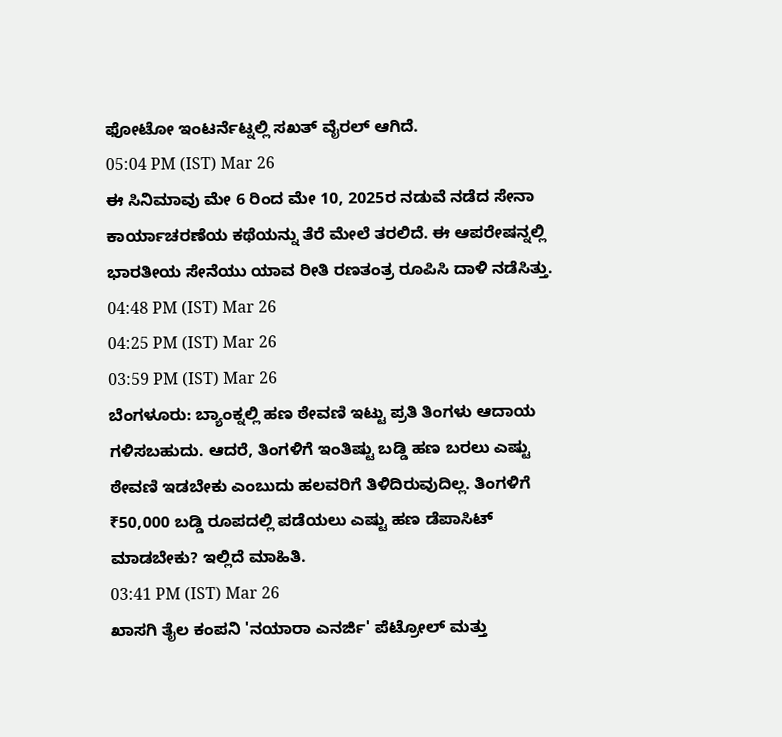ಫೋಟೋ ಇಂಟರ್ನೆಟ್ನಲ್ಲಿ ಸಖತ್ ವೈರಲ್ ಆಗಿದೆ.
05:04 PM (IST) Mar 26
ಈ ಸಿನಿಮಾವು ಮೇ 6 ರಿಂದ ಮೇ 10, 2025ರ ನಡುವೆ ನಡೆದ ಸೇನಾ ಕಾರ್ಯಾಚರಣೆಯ ಕಥೆಯನ್ನು ತೆರೆ ಮೇಲೆ ತರಲಿದೆ. ಈ ಆಪರೇಷನ್ನಲ್ಲಿ ಭಾರತೀಯ ಸೇನೆಯು ಯಾವ ರೀತಿ ರಣತಂತ್ರ ರೂಪಿಸಿ ದಾಳಿ ನಡೆಸಿತ್ತು.
04:48 PM (IST) Mar 26
04:25 PM (IST) Mar 26
03:59 PM (IST) Mar 26
ಬೆಂಗಳೂರು: ಬ್ಯಾಂಕ್ನಲ್ಲಿ ಹಣ ಠೇವಣಿ ಇಟ್ಟು ಪ್ರತಿ ತಿಂಗಳು ಆದಾಯ ಗಳಿಸಬಹುದು. ಆದರೆ, ತಿಂಗಳಿಗೆ ಇಂತಿಷ್ಟು ಬಡ್ಡಿ ಹಣ ಬರಲು ಎಷ್ಟು ಠೇವಣಿ ಇಡಬೇಕು ಎಂಬುದು ಹಲವರಿಗೆ ತಿಳಿದಿರುವುದಿಲ್ಲ. ತಿಂಗಳಿಗೆ ₹50,000 ಬಡ್ಡಿ ರೂಪದಲ್ಲಿ ಪಡೆಯಲು ಎಷ್ಟು ಹಣ ಡೆಪಾಸಿಟ್ ಮಾಡಬೇಕು? ಇಲ್ಲಿದೆ ಮಾಹಿತಿ.
03:41 PM (IST) Mar 26
ಖಾಸಗಿ ತೈಲ ಕಂಪನಿ 'ನಯಾರಾ ಎನರ್ಜಿ' ಪೆಟ್ರೋಲ್ ಮತ್ತು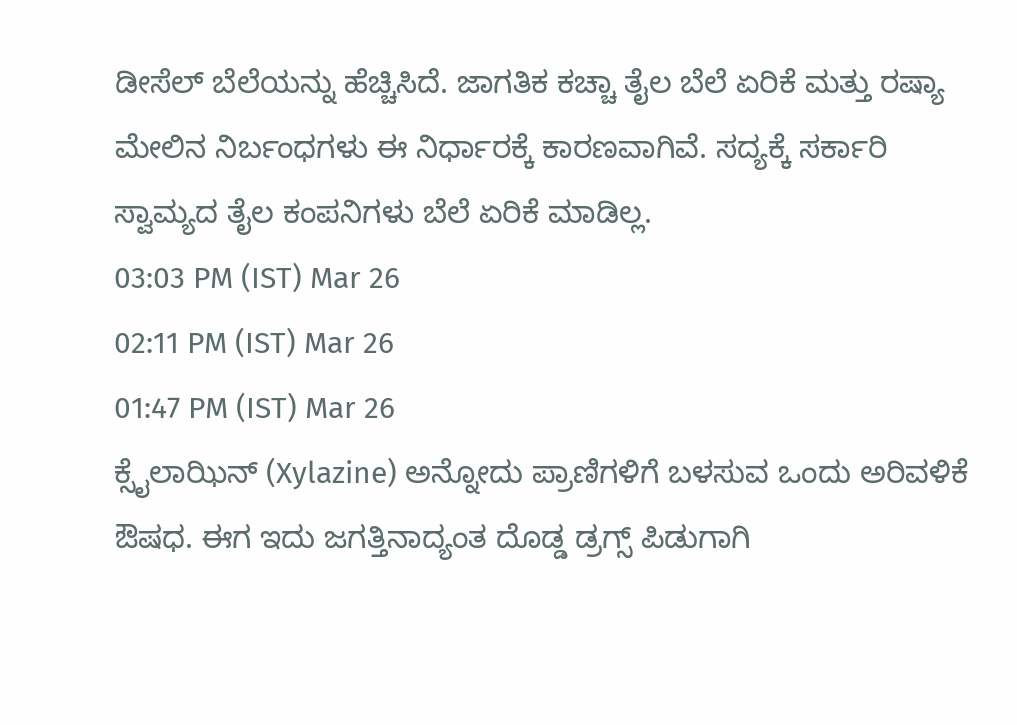ಡೀಸೆಲ್ ಬೆಲೆಯನ್ನು ಹೆಚ್ಚಿಸಿದೆ. ಜಾಗತಿಕ ಕಚ್ಚಾ ತೈಲ ಬೆಲೆ ಏರಿಕೆ ಮತ್ತು ರಷ್ಯಾ ಮೇಲಿನ ನಿರ್ಬಂಧಗಳು ಈ ನಿರ್ಧಾರಕ್ಕೆ ಕಾರಣವಾಗಿವೆ. ಸದ್ಯಕ್ಕೆ ಸರ್ಕಾರಿ ಸ್ವಾಮ್ಯದ ತೈಲ ಕಂಪನಿಗಳು ಬೆಲೆ ಏರಿಕೆ ಮಾಡಿಲ್ಲ.
03:03 PM (IST) Mar 26
02:11 PM (IST) Mar 26
01:47 PM (IST) Mar 26
ಕ್ಸೈಲಾಝಿನ್ (Xylazine) ಅನ್ನೋದು ಪ್ರಾಣಿಗಳಿಗೆ ಬಳಸುವ ಒಂದು ಅರಿವಳಿಕೆ ಔಷಧ. ಈಗ ಇದು ಜಗತ್ತಿನಾದ್ಯಂತ ದೊಡ್ಡ ಡ್ರಗ್ಸ್ ಪಿಡುಗಾಗಿ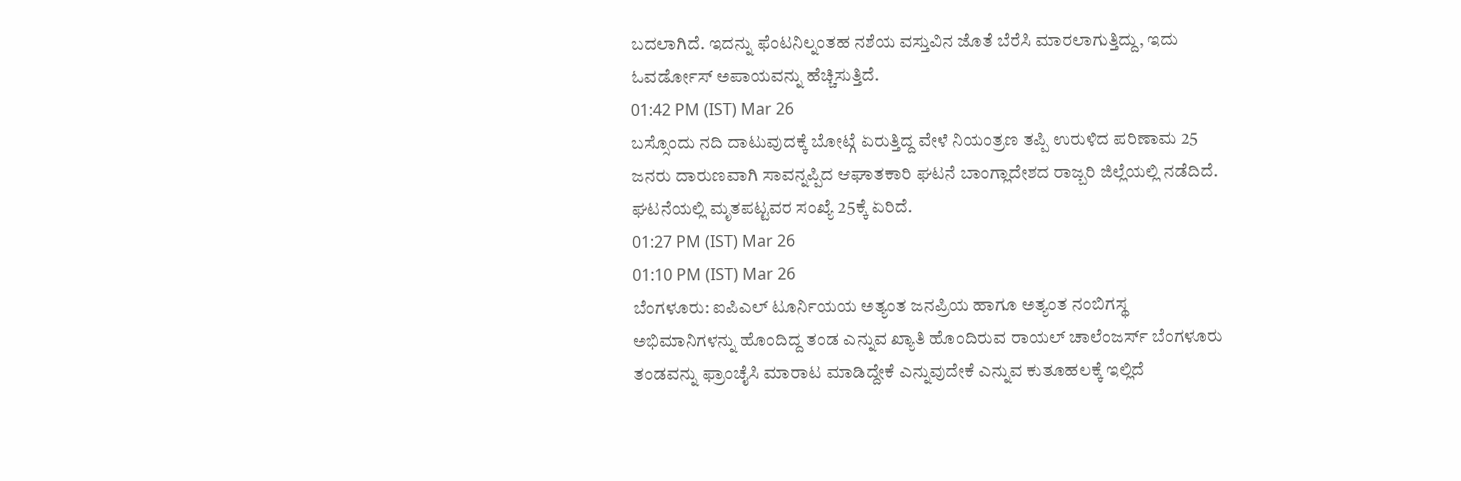ಬದಲಾಗಿದೆ. ಇದನ್ನು ಫೆಂಟನಿಲ್ನಂತಹ ನಶೆಯ ವಸ್ತುವಿನ ಜೊತೆ ಬೆರೆಸಿ ಮಾರಲಾಗುತ್ತಿದ್ದು, ಇದು ಓವರ್ಡೋಸ್ ಅಪಾಯವನ್ನು ಹೆಚ್ಚಿಸುತ್ತಿದೆ.
01:42 PM (IST) Mar 26
ಬಸ್ಸೊಂದು ನದಿ ದಾಟುವುದಕ್ಕೆ ಬೋಟ್ಗೆ ಏರುತ್ತಿದ್ದ ವೇಳೆ ನಿಯಂತ್ರಣ ತಪ್ಪಿ ಉರುಳಿದ ಪರಿಣಾಮ 25 ಜನರು ದಾರುಣವಾಗಿ ಸಾವನ್ನಪ್ಪಿದ ಆಘಾತಕಾರಿ ಘಟನೆ ಬಾಂಗ್ಲಾದೇಶದ ರಾಜ್ಬರಿ ಜಿಲ್ಲೆಯಲ್ಲಿ ನಡೆದಿದೆ. ಘಟನೆಯಲ್ಲಿ ಮೃತಪಟ್ಟವರ ಸಂಖ್ಯೆ 25ಕ್ಕೆ ಏರಿದೆ.
01:27 PM (IST) Mar 26
01:10 PM (IST) Mar 26
ಬೆಂಗಳೂರು: ಐಪಿಎಲ್ ಟೂರ್ನಿಯಯ ಅತ್ಯಂತ ಜನಪ್ರಿಯ ಹಾಗೂ ಅತ್ಯಂತ ನಂಬಿಗಸ್ಥ ಅಭಿಮಾನಿಗಳನ್ನು ಹೊಂದಿದ್ದ ತಂಡ ಎನ್ನುವ ಖ್ಯಾತಿ ಹೊಂದಿರುವ ರಾಯಲ್ ಚಾಲೆಂಜರ್ಸ್ ಬೆಂಗಳೂರು ತಂಡವನ್ನು ಫ್ರಾಂಚೈಸಿ ಮಾರಾಟ ಮಾಡಿದ್ದೇಕೆ ಎನ್ನುವುದೇಕೆ ಎನ್ನುವ ಕುತೂಹಲಕ್ಕೆ ಇಲ್ಲಿದೆ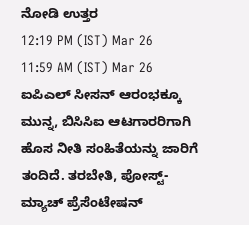ನೋಡಿ ಉತ್ತರ
12:19 PM (IST) Mar 26
11:59 AM (IST) Mar 26
ಐಪಿಎಲ್ ಸೀಸನ್ ಆರಂಭಕ್ಕೂ ಮುನ್ನ, ಬಿಸಿಸಿಐ ಆಟಗಾರರಿಗಾಗಿ ಹೊಸ ನೀತಿ ಸಂಹಿತೆಯನ್ನು ಜಾರಿಗೆ ತಂದಿದೆ. ತರಬೇತಿ, ಪೋಸ್ಟ್-ಮ್ಯಾಚ್ ಪ್ರೆಸೆಂಟೇಷನ್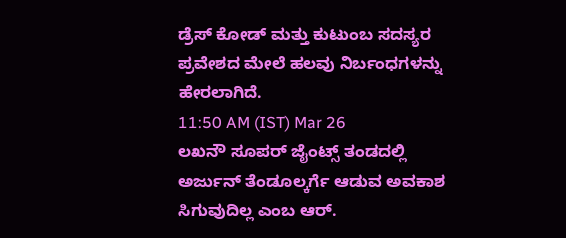ಡ್ರೆಸ್ ಕೋಡ್ ಮತ್ತು ಕುಟುಂಬ ಸದಸ್ಯರ ಪ್ರವೇಶದ ಮೇಲೆ ಹಲವು ನಿರ್ಬಂಧಗಳನ್ನು ಹೇರಲಾಗಿದೆ.
11:50 AM (IST) Mar 26
ಲಖನೌ ಸೂಪರ್ ಜೈಂಟ್ಸ್ ತಂಡದಲ್ಲಿ ಅರ್ಜುನ್ ತೆಂಡೂಲ್ಕರ್ಗೆ ಆಡುವ ಅವಕಾಶ ಸಿಗುವುದಿಲ್ಲ ಎಂಬ ಆರ್.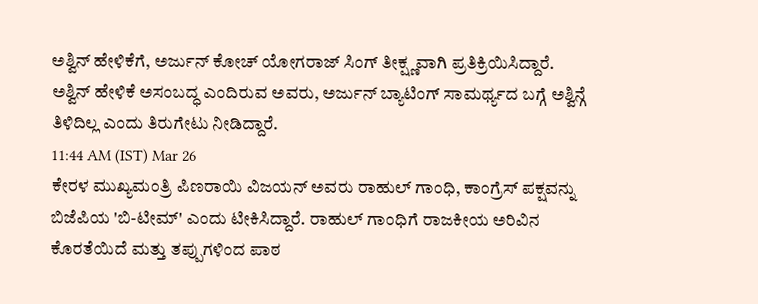ಅಶ್ವಿನ್ ಹೇಳಿಕೆಗೆ, ಅರ್ಜುನ್ ಕೋಚ್ ಯೋಗರಾಜ್ ಸಿಂಗ್ ತೀಕ್ಷ್ಣವಾಗಿ ಪ್ರತಿಕ್ರಿಯಿಸಿದ್ದಾರೆ. ಅಶ್ವಿನ್ ಹೇಳಿಕೆ ಅಸಂಬದ್ಧ ಎಂದಿರುವ ಅವರು, ಅರ್ಜುನ್ ಬ್ಯಾಟಿಂಗ್ ಸಾಮರ್ಥ್ಯದ ಬಗ್ಗೆ ಅಶ್ವಿನ್ಗೆ ತಿಳಿದಿಲ್ಲ ಎಂದು ತಿರುಗೇಟು ನೀಡಿದ್ದಾರೆ.
11:44 AM (IST) Mar 26
ಕೇರಳ ಮುಖ್ಯಮಂತ್ರಿ ಪಿಣರಾಯಿ ವಿಜಯನ್ ಅವರು ರಾಹುಲ್ ಗಾಂಧಿ, ಕಾಂಗ್ರೆಸ್ ಪಕ್ಷವನ್ನು ಬಿಜೆಪಿಯ 'ಬಿ-ಟೀಮ್' ಎಂದು ಟೀಕಿಸಿದ್ದಾರೆ. ರಾಹುಲ್ ಗಾಂಧಿಗೆ ರಾಜಕೀಯ ಅರಿವಿನ ಕೊರತೆಯಿದೆ ಮತ್ತು ತಪ್ಪುಗಳಿಂದ ಪಾಠ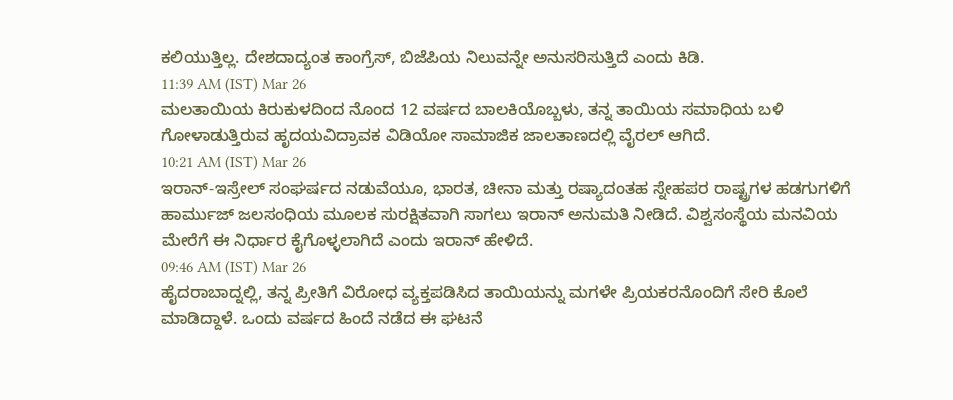ಕಲಿಯುತ್ತಿಲ್ಲ. ದೇಶದಾದ್ಯಂತ ಕಾಂಗ್ರೆಸ್, ಬಿಜೆಪಿಯ ನಿಲುವನ್ನೇ ಅನುಸರಿಸುತ್ತಿದೆ ಎಂದು ಕಿಡಿ.
11:39 AM (IST) Mar 26
ಮಲತಾಯಿಯ ಕಿರುಕುಳದಿಂದ ನೊಂದ 12 ವರ್ಷದ ಬಾಲಕಿಯೊಬ್ಬಳು, ತನ್ನ ತಾಯಿಯ ಸಮಾಧಿಯ ಬಳಿ ಗೋಳಾಡುತ್ತಿರುವ ಹೃದಯವಿದ್ರಾವಕ ವಿಡಿಯೋ ಸಾಮಾಜಿಕ ಜಾಲತಾಣದಲ್ಲಿ ವೈರಲ್ ಆಗಿದೆ.
10:21 AM (IST) Mar 26
ಇರಾನ್-ಇಸ್ರೇಲ್ ಸಂಘರ್ಷದ ನಡುವೆಯೂ, ಭಾರತ, ಚೀನಾ ಮತ್ತು ರಷ್ಯಾದಂತಹ ಸ್ನೇಹಪರ ರಾಷ್ಟ್ರಗಳ ಹಡಗುಗಳಿಗೆ ಹಾರ್ಮುಜ್ ಜಲಸಂಧಿಯ ಮೂಲಕ ಸುರಕ್ಷಿತವಾಗಿ ಸಾಗಲು ಇರಾನ್ ಅನುಮತಿ ನೀಡಿದೆ. ವಿಶ್ವಸಂಸ್ಥೆಯ ಮನವಿಯ ಮೇರೆಗೆ ಈ ನಿರ್ಧಾರ ಕೈಗೊಳ್ಳಲಾಗಿದೆ ಎಂದು ಇರಾನ್ ಹೇಳಿದೆ.
09:46 AM (IST) Mar 26
ಹೈದರಾಬಾದ್ನಲ್ಲಿ, ತನ್ನ ಪ್ರೀತಿಗೆ ವಿರೋಧ ವ್ಯಕ್ತಪಡಿಸಿದ ತಾಯಿಯನ್ನು ಮಗಳೇ ಪ್ರಿಯಕರನೊಂದಿಗೆ ಸೇರಿ ಕೊಲೆ ಮಾಡಿದ್ದಾಳೆ. ಒಂದು ವರ್ಷದ ಹಿಂದೆ ನಡೆದ ಈ ಘಟನೆ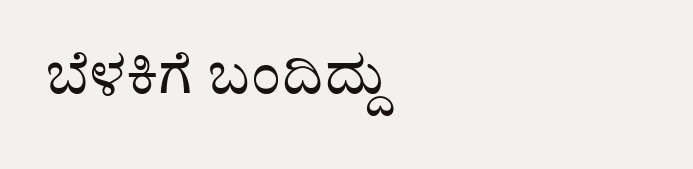ಬೆಳಕಿಗೆ ಬಂದಿದ್ದು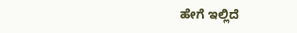ಹೇಗೆ ಇಲ್ಲಿದೆ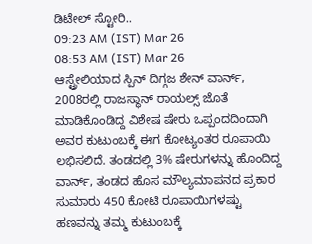ಡಿಟೇಲ್ ಸ್ಟೋರಿ..
09:23 AM (IST) Mar 26
08:53 AM (IST) Mar 26
ಆಸ್ಟ್ರೇಲಿಯಾದ ಸ್ಪಿನ್ ದಿಗ್ಗಜ ಶೇನ್ ವಾರ್ನ್, 2008ರಲ್ಲಿ ರಾಜಸ್ಥಾನ್ ರಾಯಲ್ಸ್ ಜೊತೆ ಮಾಡಿಕೊಂಡಿದ್ದ ವಿಶೇಷ ಷೇರು ಒಪ್ಪಂದದಿಂದಾಗಿ ಅವರ ಕುಟುಂಬಕ್ಕೆ ಈಗ ಕೋಟ್ಯಂತರ ರೂಪಾಯಿ ಲಭಿಸಲಿದೆ. ತಂಡದಲ್ಲಿ 3% ಷೇರುಗಳನ್ನು ಹೊಂದಿದ್ದ ವಾರ್ನ್, ತಂಡದ ಹೊಸ ಮೌಲ್ಯಮಾಪನದ ಪ್ರಕಾರ ಸುಮಾರು 450 ಕೋಟಿ ರೂಪಾಯಿಗಳಷ್ಟು ಹಣವನ್ನು ತಮ್ಮ ಕುಟುಂಬಕ್ಕೆ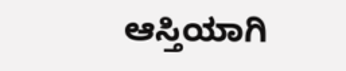ಆಸ್ತಿಯಾಗಿ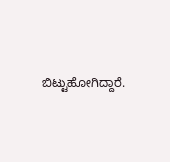ಬಿಟ್ಟುಹೋಗಿದ್ದಾರೆ.